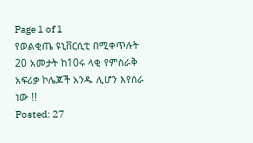Page 1 of 1
የወልቂጤ ዩኒቨርሲቲ በሚቀጥሉት 20 አመታት ከ10ሩ ላቂ የምስራቅ አፍሪቃ ኮሌጆች አንዱ ሊሆን እየሰራ ነው !!
Posted: 27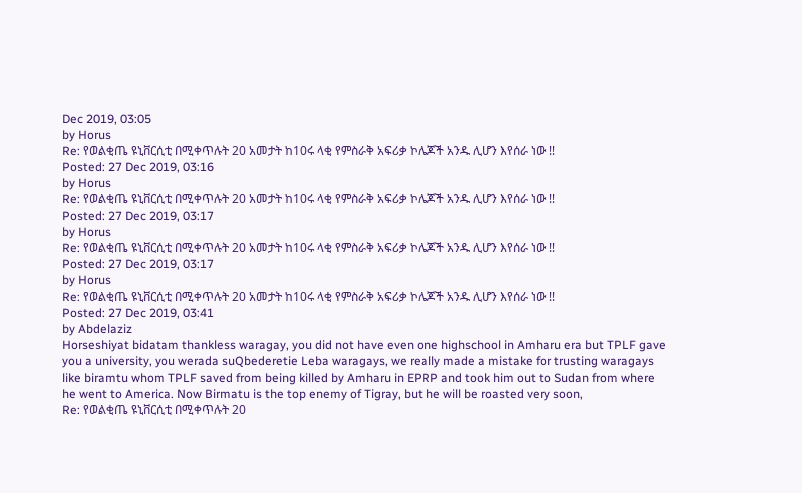Dec 2019, 03:05
by Horus
Re: የወልቂጤ ዩኒቨርሲቲ በሚቀጥሉት 20 አመታት ከ10ሩ ላቂ የምስራቅ አፍሪቃ ኮሌጆች አንዱ ሊሆን እየሰራ ነው !!
Posted: 27 Dec 2019, 03:16
by Horus
Re: የወልቂጤ ዩኒቨርሲቲ በሚቀጥሉት 20 አመታት ከ10ሩ ላቂ የምስራቅ አፍሪቃ ኮሌጆች አንዱ ሊሆን እየሰራ ነው !!
Posted: 27 Dec 2019, 03:17
by Horus
Re: የወልቂጤ ዩኒቨርሲቲ በሚቀጥሉት 20 አመታት ከ10ሩ ላቂ የምስራቅ አፍሪቃ ኮሌጆች አንዱ ሊሆን እየሰራ ነው !!
Posted: 27 Dec 2019, 03:17
by Horus
Re: የወልቂጤ ዩኒቨርሲቲ በሚቀጥሉት 20 አመታት ከ10ሩ ላቂ የምስራቅ አፍሪቃ ኮሌጆች አንዱ ሊሆን እየሰራ ነው !!
Posted: 27 Dec 2019, 03:41
by Abdelaziz
Horseshiyat bidatam thankless waragay, you did not have even one highschool in Amharu era but TPLF gave you a university, you werada suQbederetie Leba waragays, we really made a mistake for trusting waragays like biramtu whom TPLF saved from being killed by Amharu in EPRP and took him out to Sudan from where he went to America. Now Birmatu is the top enemy of Tigray, but he will be roasted very soon,
Re: የወልቂጤ ዩኒቨርሲቲ በሚቀጥሉት 20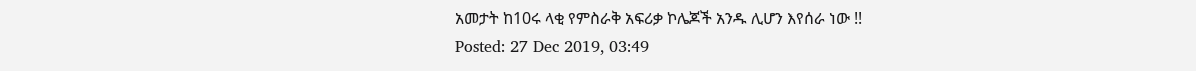አመታት ከ10ሩ ላቂ የምስራቅ አፍሪቃ ኮሌጆች አንዱ ሊሆን እየሰራ ነው !!
Posted: 27 Dec 2019, 03:49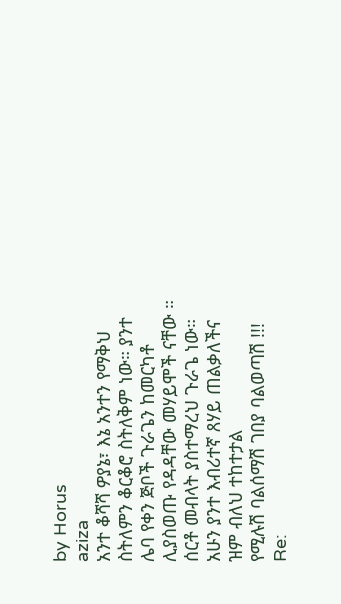by Horus
aziza
አንተ ቆሻሻ ዎያኔ፣ እኔ አንተን የማቅህ ስትለምን ቆርቆሮ ስትለቅም ነው። ያንተ ሌባ የቀን ጅቦች ጉራጌን ከመርካቶ ሊያስወጡ የዳዳቸው መሃይሞች ናቸው ። ሰርቶ መብላት ያስተማረህ ጉራጌ ነው። አሁን ያንተ እብሪተኛ ጸሃይ ጠልቃለችና ዝም ብለህ ተከተታል
የሚሉሽ ባልሰማሽ ገበያ ባልወጣሽ !!!
Re: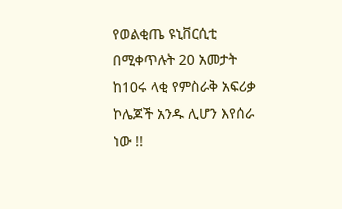የወልቂጤ ዩኒቨርሲቲ በሚቀጥሉት 20 አመታት ከ10ሩ ላቂ የምስራቅ አፍሪቃ ኮሌጆች አንዱ ሊሆን እየሰራ ነው !!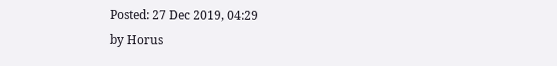Posted: 27 Dec 2019, 04:29
by Horus